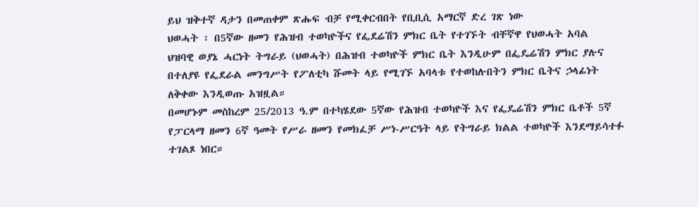ይህ ዝቅተኛ ዳታን በመጠቀም ጽሑፍ ብቻ የሚቀርብበት የቢቢሲ አማርኛ ድረ ገጽ ነው
ህወሓት ፡ በ5ኛው ዘመን የሕዝብ ተወካዮችና የፌደሬሽን ምክር ቤት የተገኙት ብቸኛዋ የህወሓት አባል
ህዝባዊ ወያኔ ሓርነት ትግራይ (ህወሓት) በሕዝብ ተወካዮች ምክር ቤት እንዲሁም በፌዴሬሽን ምክር ያሉና በተለያዩ የፌደራል መንግሥት የፖለቲካ ሹመት ላይ የሚገኙ አባላቱ የተወከሉበትን ምክር ቤትና ኃላፊነት ለቅቀው እንዲወጡ አዝዟል።
በመሆኑም መስከረም 25/2013 ዓ.ም በተካሄደው 5ኛው የሕዝብ ተወካዮች እና የፌዴሬሽን ምክር ቤቶች 5ኛ የፓርላማ ዘመን 6ኛ ዓመት የሥራ ዘመን የመክፈቻ ሥነ-ሥርዓት ላይ የትግራይ ክልል ተወካዮች እንደማይሳተፉ ተገልጾ ነበር።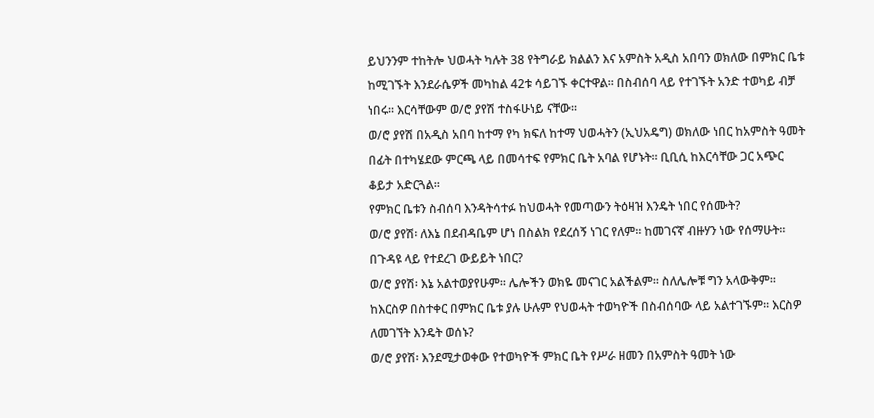ይህንንም ተከትሎ ህወሓት ካሉት 38 የትግራይ ክልልን እና አምስት አዲስ አበባን ወክለው በምክር ቤቱ ከሚገኙት እንደራሴዎች መካከል 42ቱ ሳይገኙ ቀርተዋል። በስብሰባ ላይ የተገኙት አንድ ተወካይ ብቻ ነበሩ። እርሳቸውም ወ/ሮ ያየሽ ተስፋሁነይ ናቸው።
ወ/ሮ ያየሽ በአዲስ አበባ ከተማ የካ ክፍለ ከተማ ህወሓትን (ኢህአዴግ) ወክለው ነበር ከአምስት ዓመት በፊት በተካሄደው ምርጫ ላይ በመሳተፍ የምክር ቤት አባል የሆኑት። ቢቢሲ ከእርሳቸው ጋር አጭር ቆይታ አድርጓል።
የምክር ቤቱን ስብሰባ እንዳትሳተፉ ከህወሓት የመጣውን ትዕዛዝ እንዴት ነበር የሰሙት?
ወ/ሮ ያየሽ፡ ለእኔ በደብዳቤም ሆነ በስልክ የደረሰኝ ነገር የለም። ከመገናኛ ብዙሃን ነው የሰማሁት።
በጉዳዩ ላይ የተደረገ ውይይት ነበር?
ወ/ሮ ያየሽ፡ እኔ አልተወያየሁም። ሌሎችን ወክዬ መናገር አልችልም። ስለሌሎቹ ግን አላውቅም።
ከእርስዎ በስተቀር በምክር ቤቱ ያሉ ሁሉም የህወሓት ተወካዮች በስብሰባው ላይ አልተገኙም። እርስዎ ለመገኘት እንዴት ወሰኑ?
ወ/ሮ ያየሽ፡ እንደሚታወቀው የተወካዮች ምክር ቤት የሥራ ዘመን በአምስት ዓመት ነው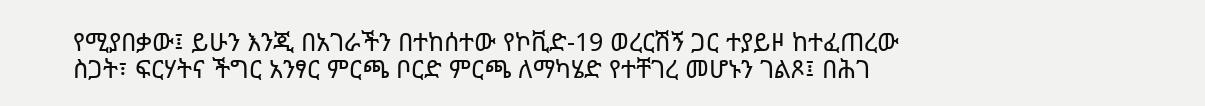የሚያበቃው፤ ይሁን እንጂ በአገራችን በተከሰተው የኮቪድ-19 ወረርሽኝ ጋር ተያይዞ ከተፈጠረው ስጋት፣ ፍርሃትና ችግር አንፃር ምርጫ ቦርድ ምርጫ ለማካሄድ የተቸገረ መሆኑን ገልጾ፤ በሕገ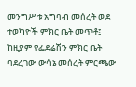መንግሥቱ አግባብ መሰረት ወደ ተወካዮች ምክር ቤት መጥቶ፤ ከዚያም የፌደሬሽን ምክር ቤት ባደረገው ውሳኔ መሰረት ምርጫው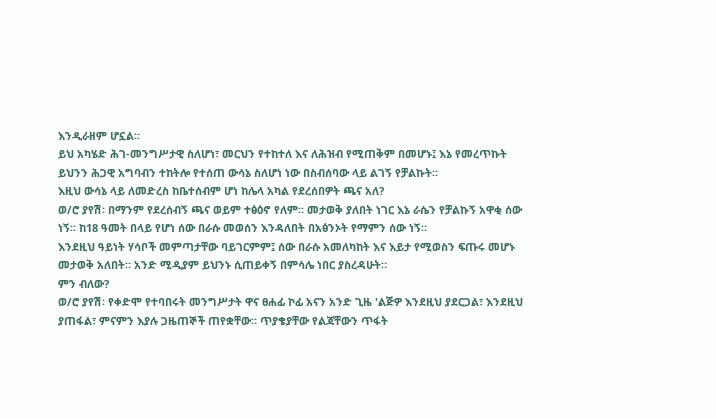እንዲራዘም ሆኗል።
ይህ አካሄድ ሕገ-መንግሥታዊ ስለሆነ፣ መርህን የተከተለ እና ለሕዝብ የሚጠቅም በመሆኑ፤ እኔ የመረጥኩት ይህንን ሕጋዊ አግባብን ተከትሎ የተሰጠ ውሳኔ ስለሆነ ነው በስብሰባው ላይ ልገኝ የቻልኩት።
እዚህ ውሳኔ ላይ ለመድረስ ከቤተሰብም ሆነ ከሌላ አካል የደረሰበዎት ጫና አለ?
ወ/ሮ ያየሽ፡ በማንም የደረሰብኝ ጫና ወይም ተፅዕኖ የለም። መታወቅ ያለበት ነገር እኔ ራሴን የቻልኩኝ አዋቂ ሰው ነኝ። ከ18 ዓመት በላይ የሆነ ሰው በራሱ መወሰን እንዳለበት በአፅንኦት የማምን ሰው ነኝ።
እንደዚህ ዓይነት ሃሳቦች መምጣታቸው ባይገርምም፤ ሰው በራሱ አመለካከት እና እይታ የሚወስን ፍጡሩ መሆኑ መታወቅ አለበት። አንድ ሚዲያም ይህንኑ ሲጠይቀኝ በምሳሌ ነበር ያስረዳሁት።
ምን ብለው?
ወ/ሮ ያየሽ፡ የቀድሞ የተባበሩት መንግሥታት ዋና ፀሐፊ ኮፊ አናን አንድ ጊዜ 'ልጅዎ እንደዚህ ያደርጋል፣ እንደዚህ ያጠፋል፣ ምናምን እያሉ ጋዜጠኞች ጠየቋቸው። ጥያቄያቸው የልጃቸውን ጥፋት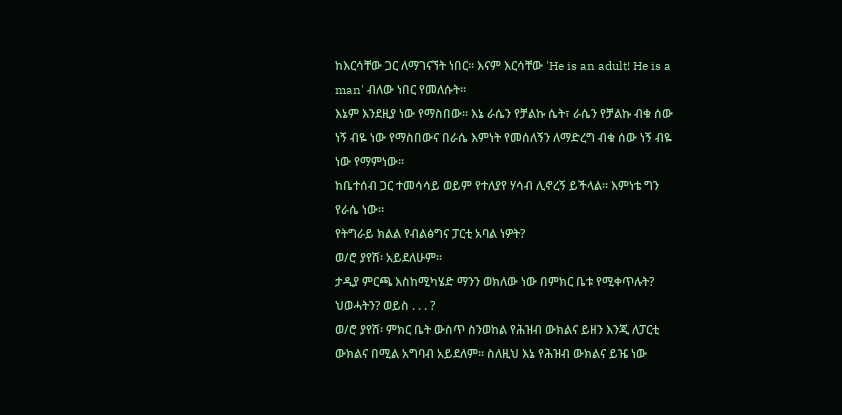ከእርሳቸው ጋር ለማገናኘት ነበር። እናም እርሳቸው 'He is an adult! He is a man' ብለው ነበር የመለሱት።
እኔም እንደዚያ ነው የማስበው። እኔ ራሴን የቻልኩ ሴት፣ ራሴን የቻልኩ ብቁ ሰው ነኝ ብዬ ነው የማስበውና በራሴ እምነት የመሰለኝን ለማድረግ ብቁ ሰው ነኝ ብዬ ነው የማምነው።
ከቤተሰብ ጋር ተመሳሳይ ወይም የተለያየ ሃሳብ ሊኖረኝ ይችላል። እምነቴ ግን የራሴ ነው።
የትግራይ ክልል የብልፅግና ፓርቲ አባል ነዎት?
ወ/ሮ ያየሽ፡ አይደለሁም።
ታዲያ ምርጫ እስከሚካሄድ ማንን ወክለው ነው በምክር ቤቱ የሚቀጥሉት? ህወሓትን? ወይስ . . . ?
ወ/ሮ ያየሽ፡ ምክር ቤት ውስጥ ስንወከል የሕዝብ ውክልና ይዘን እንጂ ለፓርቲ ውክልና በሚል አግባብ አይደለም። ስለዚህ እኔ የሕዝብ ውክልና ይዤ ነው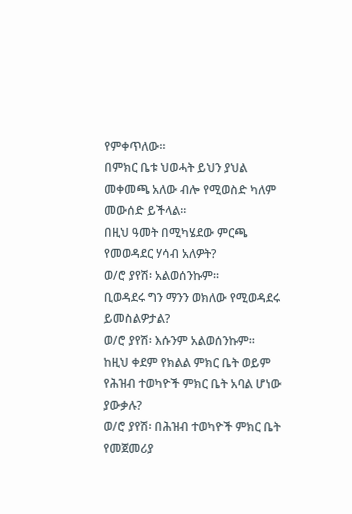የምቀጥለው።
በምክር ቤቱ ህወሓት ይህን ያህል መቀመጫ አለው ብሎ የሚወስድ ካለም መውሰድ ይችላል።
በዚህ ዓመት በሚካሄደው ምርጫ የመወዳደር ሃሳብ አለዎት?
ወ/ሮ ያየሽ፡ አልወሰንኩም።
ቢወዳደሩ ግን ማንን ወክለው የሚወዳደሩ ይመስልዎታል?
ወ/ሮ ያየሽ፡ እሱንም አልወሰንኩም።
ከዚህ ቀደም የክልል ምክር ቤት ወይም የሕዝብ ተወካዮች ምክር ቤት አባል ሆነው ያውቃሉ?
ወ/ሮ ያየሽ፡ በሕዝብ ተወካዮች ምክር ቤት የመጀመሪያ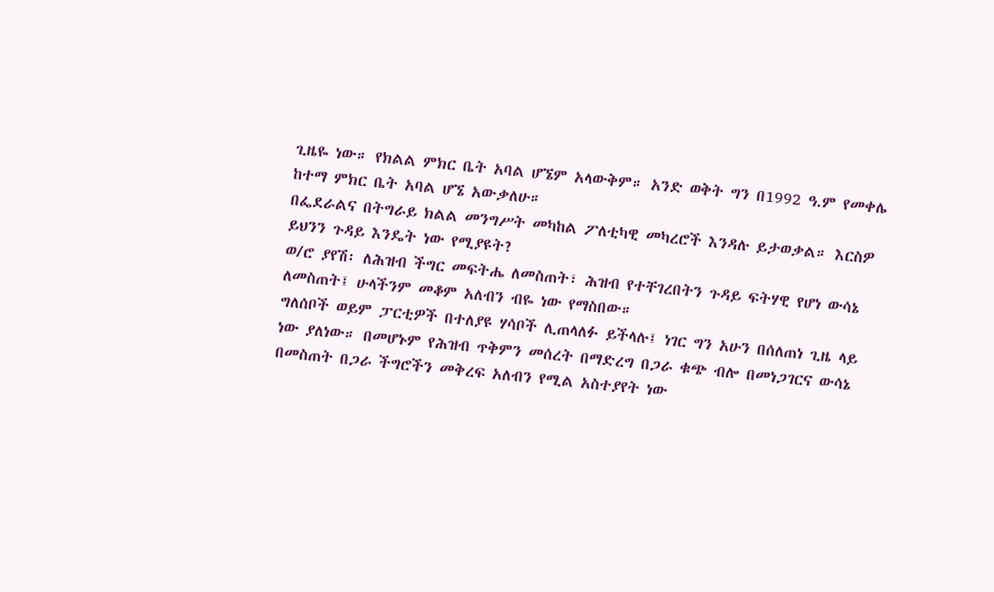ጊዜዬ ነው። የክልል ምክር ቤት አባል ሆኜም አላውቅም። አንድ ወቅት ግን በ1992 ዓ.ም የመቀሌ ከተማ ምክር ቤት አባል ሆኜ አውቃለሁ።
በፌደራልና በትግራይ ክልል መንግሥት መካከል ፖለቲካዊ መካረሮች እንዳሉ ይታወቃል። እርስዎ ይህንን ጉዳይ እንዴት ነው የሚያዩት?
ወ/ሮ ያየሽ፡ ለሕዝብ ችግር መፍትሔ ለመስጠት፣ ሕዝብ የተቸገረበትን ጉዳይ ፍትሃዊ የሆነ ውሳኔ ለመስጠት፤ ሁላችንም መቆም አለብን ብዬ ነው የማስበው።
ግለሰቦች ወይም ፓርቲዎች በተለያዩ ሃሳቦች ሊጠላለፉ ይችላሉ፤ ነገር ግን አሁን በሰለጠነ ጊዜ ላይ ነው ያለነው። በመሆኑም የሕዝብ ጥቅምን መሰረት በማድረግ በጋራ ቁጭ ብሎ በመነጋገርና ውሳኔ በመስጠት በጋራ ችግሮችን መቅረፍ አለብን የሚል አስተያየት ነው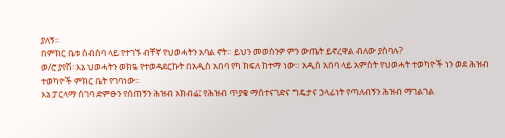ያለኝ።
በምክር ቤቱ ስብሰባ ላይ የተገኙ ብቸኛ የህወሓትን አባል ኖት። ይህን መወሰንዎ ምን ውጤት ይኖረዋል ብለው ያስባሉ?
ወ/ሮ ያየሽ፡ እኔ ህወሓትን ወክዬ የተወዳደርኩት በአዲስ አበባ የካ ክፍለ ከተማ ነው። አዲስ አበባ ላይ አምስት የህወሓት ተወካዮች ነን ወደ ሕዝብ ተወካዮች ምክር ቤት የገባነው።
እኔ ፓርላማ ስገባ ድምፁን የሰጠኝን ሕዝብ አክብሬ፤ የሕዝብ ጥያቄ ማስተናገድና ግዴታና ኃላፊነት የጣለብኝን ሕዝብ ማገልገል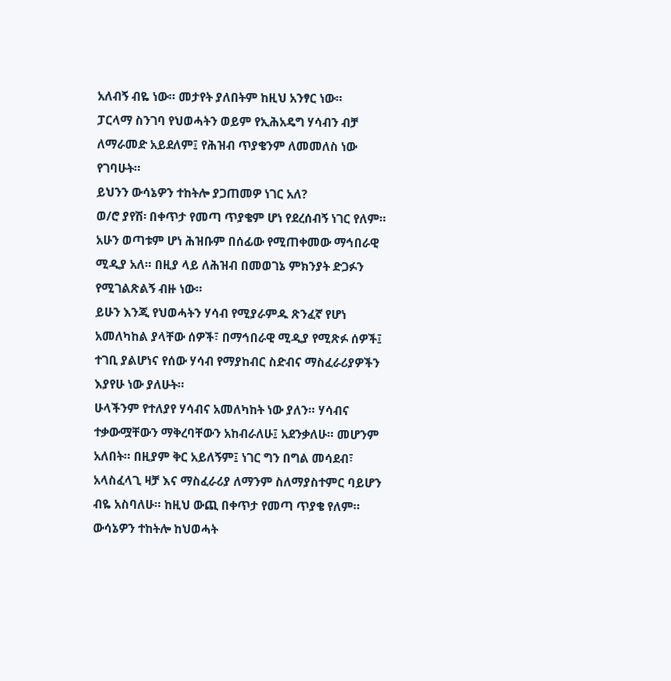አለብኝ ብዬ ነው። መታየት ያለበትም ከዚህ አንፃር ነው።
ፓርላማ ስንገባ የህወሓትን ወይም የኢሕአዴግ ሃሳብን ብቻ ለማራመድ አይደለም፤ የሕዝብ ጥያቄንም ለመመለስ ነው የገባሁት።
ይህንን ውሳኔዎን ተከትሎ ያጋጠመዎ ነገር አለ?
ወ/ሮ ያየሽ፡ በቀጥታ የመጣ ጥያቄም ሆነ የደረሰብኝ ነገር የለም። አሁን ወጣቱም ሆነ ሕዝቡም በሰፊው የሚጠቀመው ማኅበራዊ ሚዲያ አለ። በዚያ ላይ ለሕዝብ በመወገኔ ምክንያት ድጋፉን የሚገልጽልኝ ብዙ ነው።
ይሁን እንጂ የህወሓትን ሃሳብ የሚያራምዱ ጽንፈኛ የሆነ አመለካከል ያላቸው ሰዎች፣ በማኅበራዊ ሚዲያ የሚጽፉ ሰዎች፤ ተገቢ ያልሆነና የሰው ሃሳብ የማያከብር ስድብና ማስፈራሪያዎችን እያየሁ ነው ያለሁት።
ሁላችንም የተለያየ ሃሳብና አመለካከት ነው ያለን። ሃሳብና ተቃውሟቸውን ማቅረባቸውን አከብራለሁ፤ አደንቃለሁ። መሆንም አለበት። በዚያም ቅር አይለኝም፤ ነገር ግን በግል መሳደብ፣ አላስፈላጊ ዛቻ እና ማስፈራሪያ ለማንም ስለማያስተምር ባይሆን ብዬ አስባለሁ። ከዚህ ውጪ በቀጥታ የመጣ ጥያቄ የለም።
ውሳኔዎን ተከትሎ ከህወሓት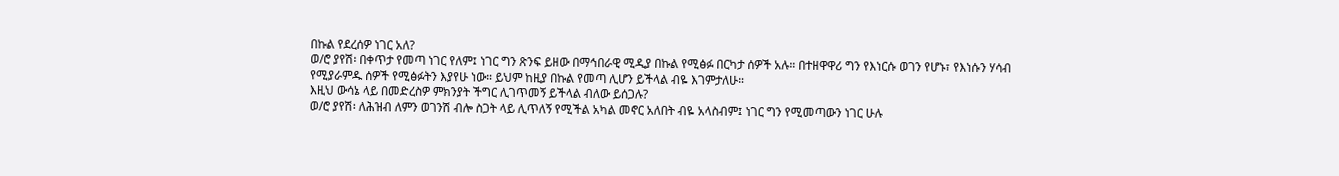በኩል የደረሰዎ ነገር አለ?
ወ/ሮ ያየሽ፡ በቀጥታ የመጣ ነገር የለም፤ ነገር ግን ጽንፍ ይዘው በማኅበራዊ ሚዲያ በኩል የሚፅፉ በርካታ ሰዎች አሉ። በተዘዋዋሪ ግን የእነርሱ ወገን የሆኑ፣ የእነሱን ሃሳብ የሚያራምዱ ሰዎች የሚፅፉትን እያየሁ ነው። ይህም ከዚያ በኩል የመጣ ሊሆን ይችላል ብዬ እገምታለሁ።
እዚህ ውሳኔ ላይ በመድረስዎ ምክንያት ችግር ሊገጥመኝ ይችላል ብለው ይሰጋሉ?
ወ/ሮ ያየሽ፡ ለሕዝብ ለምን ወገንሽ ብሎ ስጋት ላይ ሊጥለኝ የሚችል አካል መኖር አለበት ብዬ አላስብም፤ ነገር ግን የሚመጣውን ነገር ሁሉ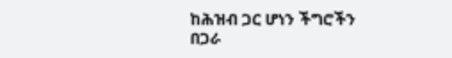ከሕዝብ ጋር ሆነን ችግሮችን በጋራ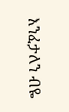እንፈታለን ብዬ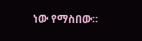ነው የማስበው።